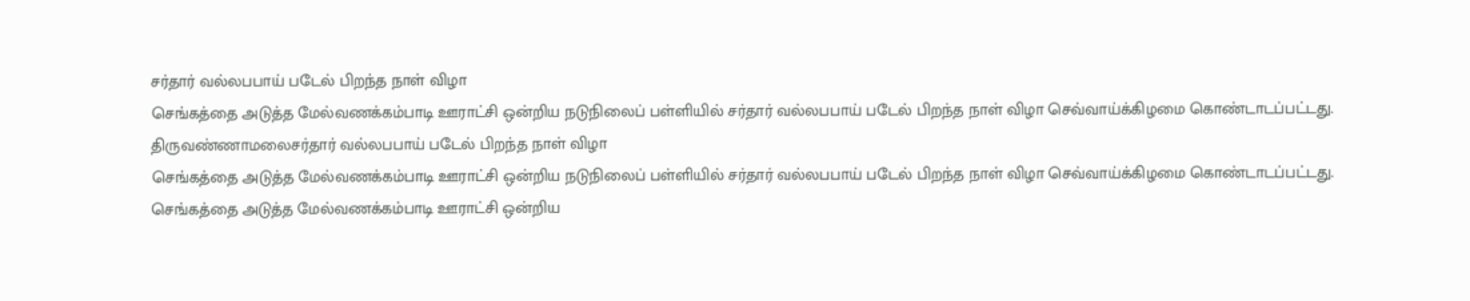சர்தார் வல்லபபாய் படேல் பிறந்த நாள் விழா
செங்கத்தை அடுத்த மேல்வணக்கம்பாடி ஊராட்சி ஒன்றிய நடுநிலைப் பள்ளியில் சர்தார் வல்லபபாய் படேல் பிறந்த நாள் விழா செவ்வாய்க்கிழமை கொண்டாடப்பட்டது.
திருவண்ணாமலைசர்தார் வல்லபபாய் படேல் பிறந்த நாள் விழா
செங்கத்தை அடுத்த மேல்வணக்கம்பாடி ஊராட்சி ஒன்றிய நடுநிலைப் பள்ளியில் சர்தார் வல்லபபாய் படேல் பிறந்த நாள் விழா செவ்வாய்க்கிழமை கொண்டாடப்பட்டது.
செங்கத்தை அடுத்த மேல்வணக்கம்பாடி ஊராட்சி ஒன்றிய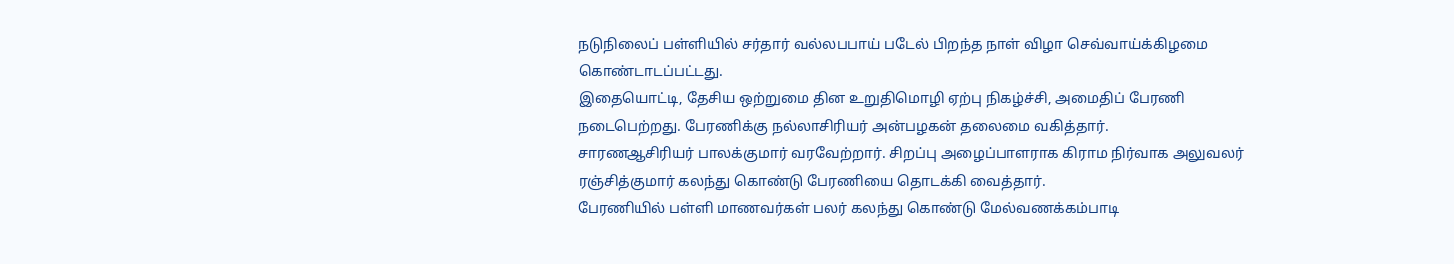நடுநிலைப் பள்ளியில் சர்தார் வல்லபபாய் படேல் பிறந்த நாள் விழா செவ்வாய்க்கிழமை கொண்டாடப்பட்டது.
இதையொட்டி, தேசிய ஒற்றுமை தின உறுதிமொழி ஏற்பு நிகழ்ச்சி, அமைதிப் பேரணி நடைபெற்றது. பேரணிக்கு நல்லாசிரியர் அன்பழகன் தலைமை வகித்தார்.
சாரணஆசிரியர் பாலக்குமார் வரவேற்றார். சிறப்பு அழைப்பாளராக கிராம நிர்வாக அலுவலர் ரஞ்சித்குமார் கலந்து கொண்டு பேரணியை தொடக்கி வைத்தார்.
பேரணியில் பள்ளி மாணவர்கள் பலர் கலந்து கொண்டு மேல்வணக்கம்பாடி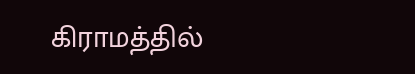கிராமத்தில்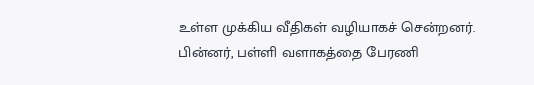உள்ள முக்கிய வீதிகள் வழியாகச் சென்றனர்.
பின்னர், பள்ளி வளாகத்தை பேரணி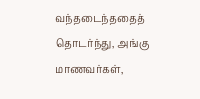வந்தடைந்ததைத் தொடர்ந்து, அங்கு மாணவர்கள்,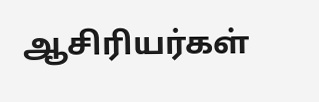ஆசிரியர்கள்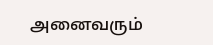அனைவரும்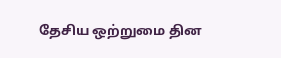தேசிய ஒற்றுமை தின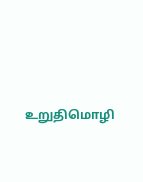உறுதிமொழி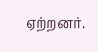ஏற்றனர்.